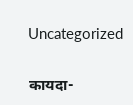Uncategorized

कायदा-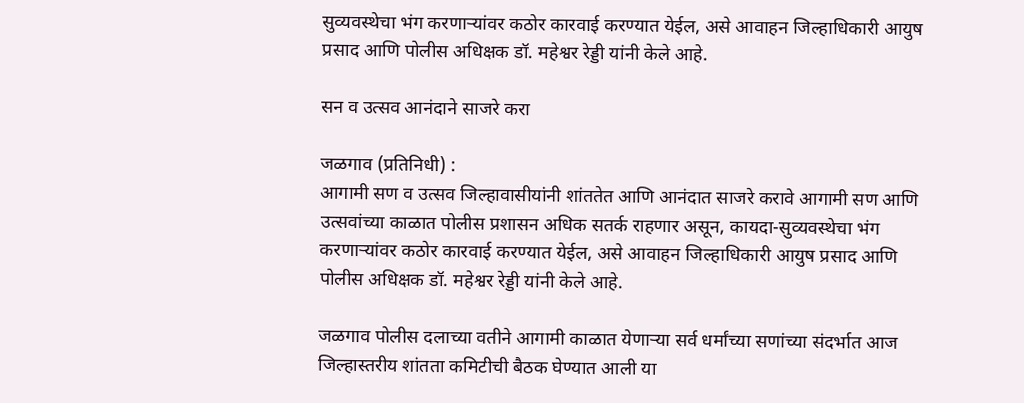सुव्यवस्थेचा भंग करणाऱ्यांवर कठोर कारवाई करण्यात येईल, असे आवाहन जिल्हाधिकारी आयुष प्रसाद आणि पोलीस अधिक्षक डॉ. महेश्वर रेड्डी यांनी केले आहे.

सन व उत्सव आनंदाने साजरे करा

जळगाव (प्रतिनिधी) :
आगामी सण व उत्सव जिल्हावासीयांनी शांततेत आणि आनंदात साजरे करावे आगामी सण आणि उत्सवांच्या काळात पोलीस प्रशासन अधिक सतर्क राहणार असून, कायदा-सुव्यवस्थेचा भंग करणाऱ्यांवर कठोर कारवाई करण्यात येईल, असे आवाहन जिल्हाधिकारी आयुष प्रसाद आणि पोलीस अधिक्षक डॉ. महेश्वर रेड्डी यांनी केले आहे.

जळगाव पोलीस दलाच्या वतीने आगामी काळात येणाऱ्या सर्व धर्मांच्या सणांच्या संदर्भात आज जिल्हास्तरीय शांतता कमिटीची बैठक घेण्यात आली या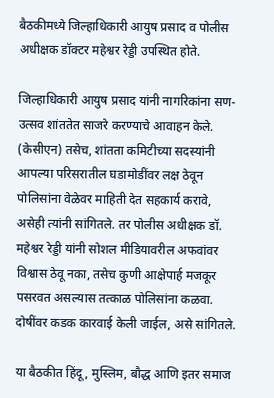बैठकीमध्ये जिल्हाधिकारी आयुष प्रसाद व पोलीस अधीक्षक डॉक्टर महेश्वर रेड्डी उपस्थित होते.

जिल्हाधिकारी आयुष प्रसाद यांनी नागरिकांना सण-उत्सव शांततेत साजरे करण्याचे आवाहन केले. (केसीएन) तसेच, शांतता कमिटीच्या सदस्यांनी आपल्या परिसरातील घडामोडींवर लक्ष ठेवून पोलिसांना वेळेवर माहिती देत सहकार्य करावे, असेही त्यांनी सांगितले. तर पोलीस अधीक्षक डॉ. महेश्वर रेड्डी यांनी सोशल मीडियावरील अफवांवर विश्वास ठेवू नका, तसेच कुणी आक्षेपार्ह मजकूर पसरवत असल्यास तत्काळ पोलिसांना कळवा. दोषींवर कडक कारवाई केली जाईल, असे सांगितले.

या बैठकीत हिंदू, मुस्लिम, बौद्ध आणि इतर समाज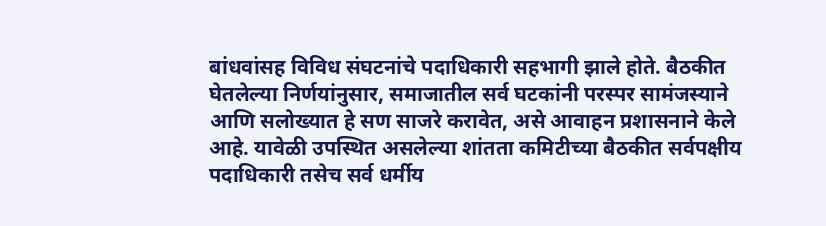बांधवांसह विविध संघटनांचे पदाधिकारी सहभागी झाले होते. बैठकीत घेतलेल्या निर्णयांनुसार, समाजातील सर्व घटकांनी परस्पर सामंजस्याने आणि सलोख्यात हे सण साजरे करावेत, असे आवाहन प्रशासनाने केले आहे. यावेळी उपस्थित असलेल्या शांतता कमिटीच्या बैठकीत सर्वपक्षीय पदाधिकारी तसेच सर्व धर्मीय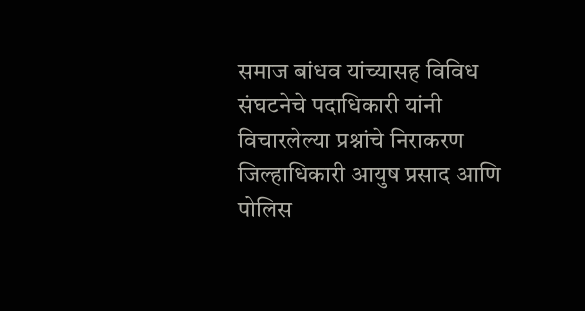समाज बांधव यांच्यासह विविध संघटनेचे पदाधिकारी यांनी विचारलेल्या प्रश्नांचे निराकरण जिल्हाधिकारी आयुष प्रसाद आणि पोलिस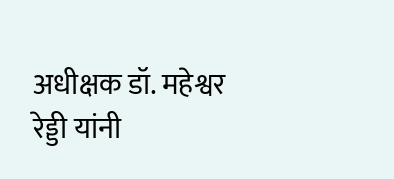अधीक्षक डॉ. महेश्वर रेड्डी यांनी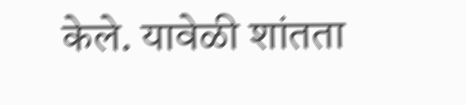केले. यावेळी शांतता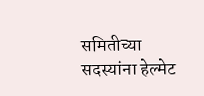समितीच्या सदस्यांना हेल्मेट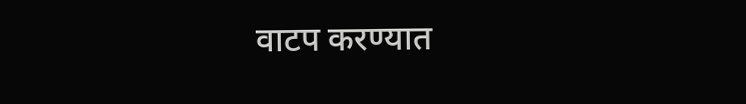वाटप करण्यात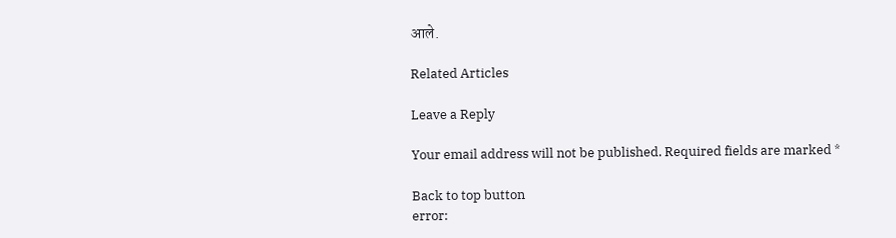आले.

Related Articles

Leave a Reply

Your email address will not be published. Required fields are marked *

Back to top button
error: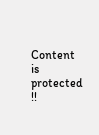Content is protected !!